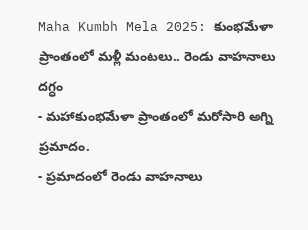Maha Kumbh Mela 2025: కుంభమేళా ప్రాంతంలో మళ్లీ మంటలు.. రెండు వాహనాలు దగ్ధం
- మహాకుంభమేళా ప్రాంతంలో మరోసారి అగ్ని ప్రమాదం.
- ప్రమాదంలో రెండు వాహనాలు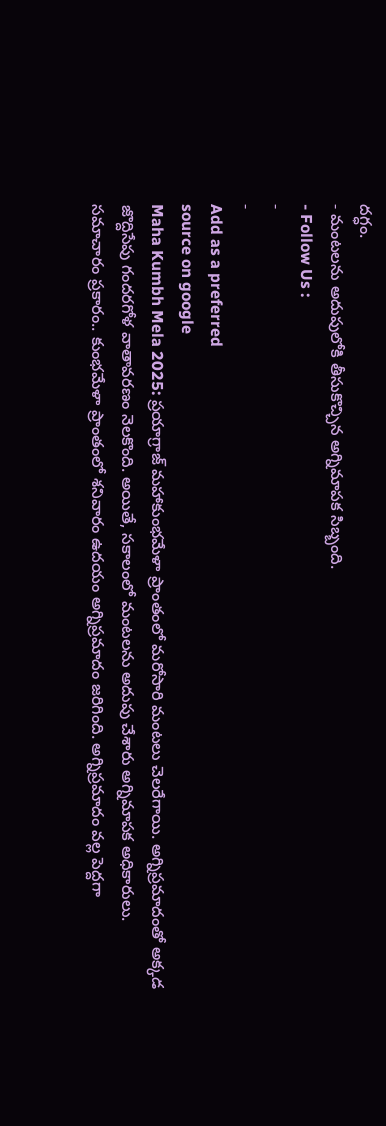దగ్ధం.
- మంటలను అదుపులోకి తీసుకొచ్చిన అగ్నిమాపక సిబ్బంది.
- Follow Us :
-
-
Add as a preferred
source on google
Maha Kumbh Mela 2025: ప్రయాగ్రాజ్ మహాకుంభమేళా ప్రాంతంలో మరోసారి మంటలు చెలరేగాయి. అగ్నిప్రమాదంతో అక్కడ జొద్దిసేపు గందరగోళ వాతావరణం నెలకొంది. అయితే, సకాలంలో మంటలను అదుపు చేశారు అగ్నిమాపక అధికారులు. సమాచారం ప్రకారం.. కుంభమేళా ప్రాంతంలో శనివారం ఉదయం అగ్నిప్రమాదం జరిగింది. అగ్నిప్రమాదం వల్ల పెద్దగా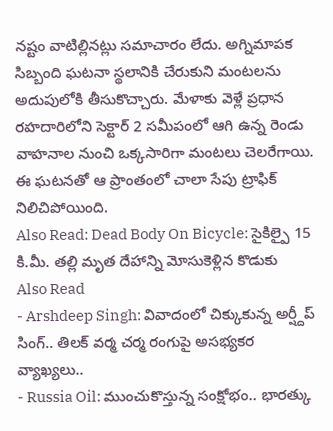నష్టం వాటిల్లినట్లు సమాచారం లేదు. అగ్నిమాపక సిబ్బంది ఘటనా స్థలానికి చేరుకుని మంటలను అదుపులోకి తీసుకొచ్చారు. మేళాకు వెళ్లే ప్రధాన రహదారిలోని సెక్టార్ 2 సమీపంలో ఆగి ఉన్న రెండు వాహనాల నుంచి ఒక్కసారిగా మంటలు చెలరేగాయి. ఈ ఘటనతో ఆ ప్రాంతంలో చాలా సేపు ట్రాఫిక్ నిలిచిపోయింది.
Also Read: Dead Body On Bicycle: సైకిల్పై 15 కి.మీ. తల్లి మృత దేహాన్ని మోసుకెళ్లిన కొడుకు
Also Read
- Arshdeep Singh: వివాదంలో చిక్కుకున్న అర్ష్దీప్ సింగ్.. తిలక్ వర్మ చర్మ రంగుపై అసభ్యకర వ్యాఖ్యలు..
- Russia Oil: ముంచుకొస్తున్న సంక్షోభం.. భారత్కు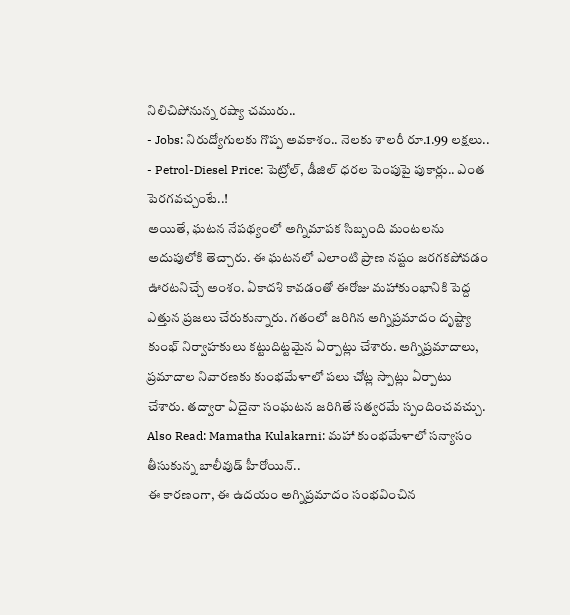నిలిచిపోనున్న రష్యా చమురు..
- Jobs: నిరుద్యోగులకు గొప్ప అవకాశం.. నెలకు శాలరీ రూ.1.99 లక్షలు..
- Petrol-Diesel Price: పెట్రోల్, డీజిల్ ధరల పెంపుపై పుకార్లు.. ఎంత పెరగవచ్చంటే..!
అయితే, ఘటన నేపథ్యంలో అగ్నిమాపక సిబ్బంది మంటలను అదుపులోకి తెచ్చారు. ఈ ఘటనలో ఎలాంటి ప్రాణ నష్టం జరగకపోవడం ఊరటనిచ్చే అంశం. ఏకాదశి కావడంతో ఈరోజు మహాకుంభానికి పెద్ద ఎత్తున ప్రజలు చేరుకున్నారు. గతంలో జరిగిన అగ్నిప్రమాదం దృష్ట్యా కుంభ్ నిర్వాహకులు కట్టుదిట్టమైన ఏర్పాట్లు చేశారు. అగ్నిప్రమాదాలు, ప్రమాదాల నివారణకు కుంభమేళాలో పలు చోట్ల స్పాట్లు ఏర్పాటు చేశారు. తద్వారా ఏదైనా సంఘటన జరిగితే సత్వరమే స్పందించవచ్చు.
Also Read: Mamatha Kulakarni: మహా కుంభమేళాలో సన్యాసం తీసుకున్న బాలీవుడ్ హీరోయిన్..
ఈ కారణంగా, ఈ ఉదయం అగ్నిప్రమాదం సంభవించిన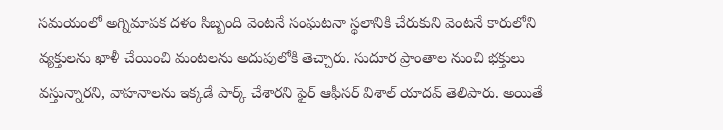సమయంలో అగ్నిమాపక దళం సిబ్బంది వెంటనే సంఘటనా స్థలానికి చేరుకుని వెంటనే కారులోని వ్యక్తులను ఖాళీ చేయించి మంటలను అదుపులోకి తెచ్చారు. సుదూర ప్రాంతాల నుంచి భక్తులు వస్తున్నారని, వాహనాలను ఇక్కడే పార్క్ చేశారని ఫైర్ ఆఫీసర్ విశాల్ యాదవ్ తెలిపారు. అయితే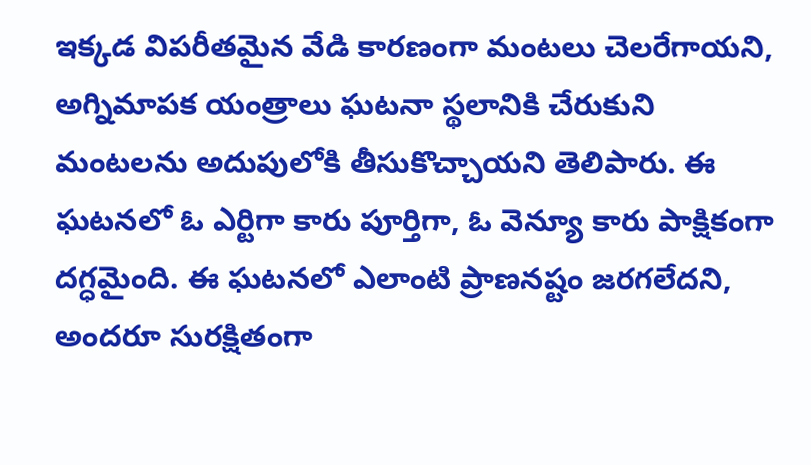ఇక్కడ విపరీతమైన వేడి కారణంగా మంటలు చెలరేగాయని, అగ్నిమాపక యంత్రాలు ఘటనా స్థలానికి చేరుకుని మంటలను అదుపులోకి తీసుకొచ్చాయని తెలిపారు. ఈ ఘటనలో ఓ ఎర్టిగా కారు పూర్తిగా, ఓ వెన్యూ కారు పాక్షికంగా దగ్ధమైంది. ఈ ఘటనలో ఎలాంటి ప్రాణనష్టం జరగలేదని, అందరూ సురక్షితంగా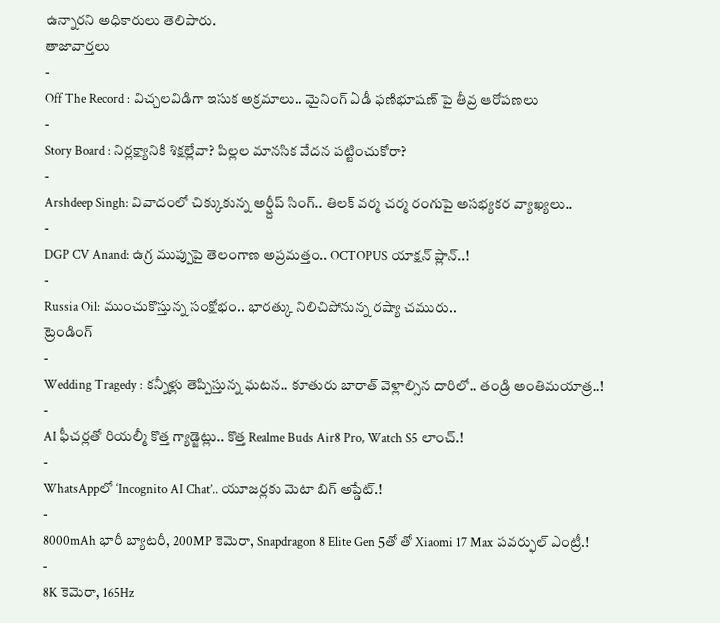ఉన్నారని అధికారులు తెలిపారు.
తాజావార్తలు
-
Off The Record : విచ్చలవిడిగా ఇసుక అక్రమాలు.. మైనింగ్ ఏడీ ఫణిభూషణ్ పై తీవ్ర ఆరోపణలు
-
Story Board : నిర్లక్ష్యానికి శిక్షల్లేవా? పిల్లల మానసిక వేదన పట్టించుకోరా?
-
Arshdeep Singh: వివాదంలో చిక్కుకున్న అర్ష్దీప్ సింగ్.. తిలక్ వర్మ చర్మ రంగుపై అసభ్యకర వ్యాఖ్యలు..
-
DGP CV Anand: ఉగ్ర ముప్పుపై తెలంగాణ అప్రమత్తం.. OCTOPUS యాక్షన్ ప్లాన్..!
-
Russia Oil: ముంచుకొస్తున్న సంక్షోభం.. భారత్కు నిలిచిపోనున్న రష్యా చమురు..
ట్రెండింగ్
-
Wedding Tragedy : కన్నీళ్లు తెప్పిస్తున్న ఘటన.. కూతురు బారాత్ వెళ్లాల్సిన దారిలో.. తండ్రి అంతిమయాత్ర..!
-
AI ఫీచర్లతో రియల్మీ కొత్త గ్యాడ్జెట్లు.. కొత్త Realme Buds Air8 Pro, Watch S5 లాంచ్.!
-
WhatsAppలో ‘Incognito AI Chat’.. యూజర్లకు మెటా బిగ్ అప్డేట్.!
-
8000mAh భారీ బ్యాటరీ, 200MP కెమెరా, Snapdragon 8 Elite Gen 5తో తో Xiaomi 17 Max పవర్ఫుల్ ఎంట్రీ.!
-
8K కెమెరా, 165Hz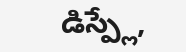డిస్ప్లే,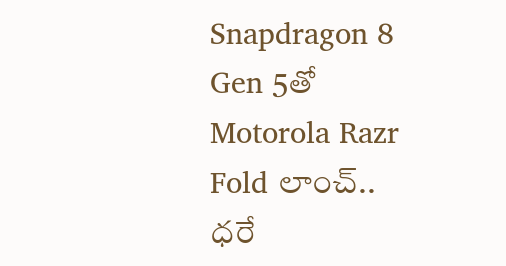Snapdragon 8 Gen 5తో Motorola Razr Fold లాంచ్.. ధరే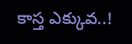కాస్త ఎక్కువ..!